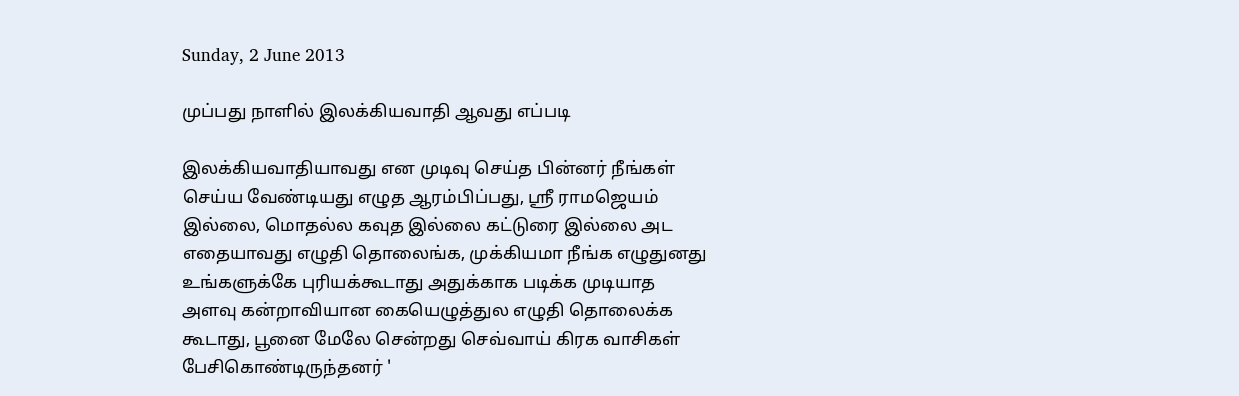Sunday, 2 June 2013

முப்பது நாளில் இலக்கியவாதி ஆவது எப்படி

இலக்கியவாதியாவது என முடிவு செய்த பின்னர் நீங்கள் செய்ய வேண்டியது எழுத ஆரம்பிப்பது, ஸ்ரீ ராமஜெயம் இல்லை, மொதல்ல கவுத இல்லை கட்டுரை இல்லை அட எதையாவது எழுதி தொலைங்க, முக்கியமா நீங்க எழுதுனது உங்களுக்கே புரியக்கூடாது அதுக்காக படிக்க முடியாத அளவு கன்றாவியான கையெழுத்துல எழுதி தொலைக்க கூடாது, பூனை மேலே சென்றது செவ்வாய் கிரக வாசிகள் பேசிகொண்டிருந்தனர் '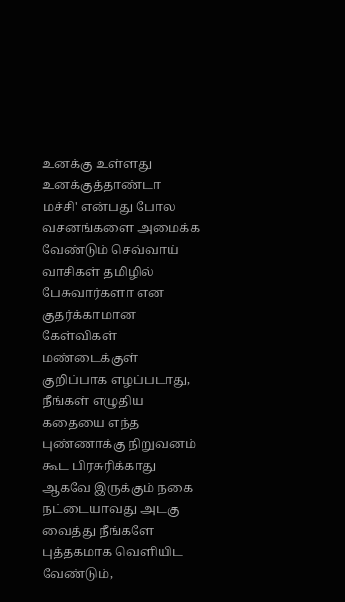உனக்கு உள்ளது உனக்குத்தாண்டா மச்சி' என்பது போல வசனங்களை அமைக்க வேண்டும் செவ்வாய் வாசிகள் தமிழில் பேசுவார்களா என குதர்க்காமான கேள்விகள் மண்டைக்குள் குறிப்பாக எழப்படாது, நீங்கள் எழுதிய கதையை எந்த புண்ணாக்கு நிறுவனம் கூட பிரசுரிக்காது ஆகவே இருக்கும் நகை நட்டையாவது அடகு வைத்து நீங்களே புத்தகமாக வெளியிட வேண்டும்,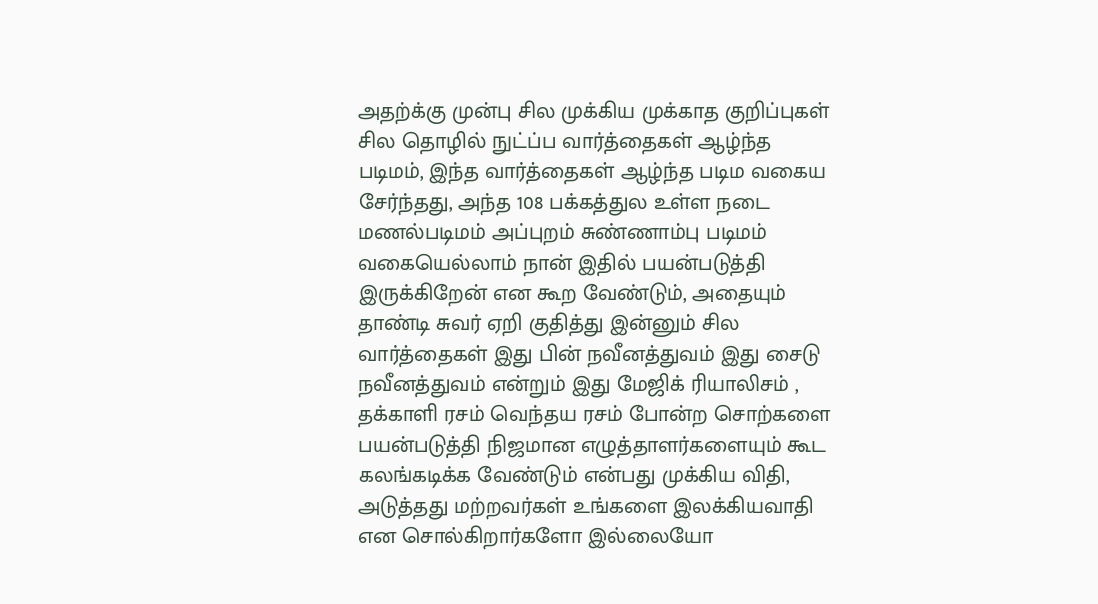அதற்க்கு முன்பு சில முக்கிய முக்காத குறிப்புகள் சில தொழில் நுட்ப்ப வார்த்தைகள் ஆழ்ந்த படிமம், இந்த வார்த்தைகள் ஆழ்ந்த படிம வகைய சேர்ந்தது, அந்த 108 பக்கத்துல உள்ள நடை மணல்படிமம் அப்புறம் சுண்ணாம்பு படிமம் வகையெல்லாம் நான் இதில் பயன்படுத்தி இருக்கிறேன் என கூற வேண்டும், அதையும் தாண்டி சுவர் ஏறி குதித்து இன்னும் சில வார்த்தைகள் இது பின் நவீனத்துவம் இது சைடு நவீனத்துவம் என்றும் இது மேஜிக் ரியாலிசம் , தக்காளி ரசம் வெந்தய ரசம் போன்ற சொற்களை பயன்படுத்தி நிஜமான எழுத்தாளர்களையும் கூட கலங்கடிக்க வேண்டும் என்பது முக்கிய விதி, அடுத்தது மற்றவர்கள் உங்களை இலக்கியவாதி என சொல்கிறார்களோ இல்லையோ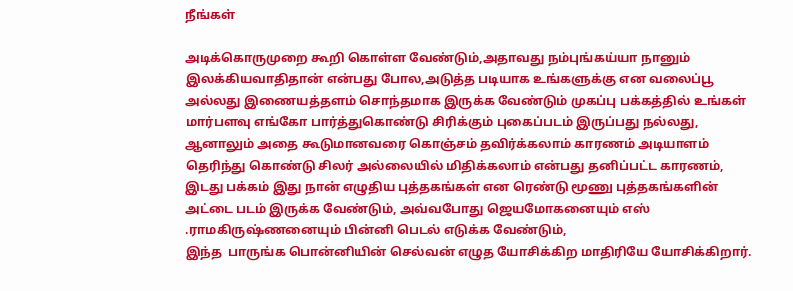நீங்கள்

அடிக்கொருமுறை கூறி கொள்ள வேண்டும்,அதாவது நம்புங்கய்யா நானும் இலக்கியவாதிதான் என்பது போல,அடுத்த படியாக உங்களுக்கு என வலைப்பூ அல்லது இணையத்தளம் சொந்தமாக இருக்க வேண்டும் முகப்பு பக்கத்தில் உங்கள் மார்பளவு எங்கோ பார்த்துகொண்டு சிரிக்கும் புகைப்படம் இருப்பது நல்லது, ஆனாலும் அதை கூடுமானவரை கொஞ்சம் தவிர்க்கலாம் காரணம் அடியாளம் தெரிந்து கொண்டு சிலர் அல்லையில் மிதிக்கலாம் என்பது தனிப்பட்ட காரணம், இடது பக்கம் இது நான் எழுதிய புத்தகங்கள் என ரெண்டு மூணு புத்தகங்களின் அட்டை படம் இருக்க வேண்டும், அவ்வபோது ஜெயமோகனையும் எஸ் .ராமகிருஷ்ணனையும் பின்னி பெடல் எடுக்க வேண்டும்,
இந்த  பாருங்க பொன்னியின் செல்வன் எழுத யோசிக்கிற மாதிரியே யோசிக்கிறார்.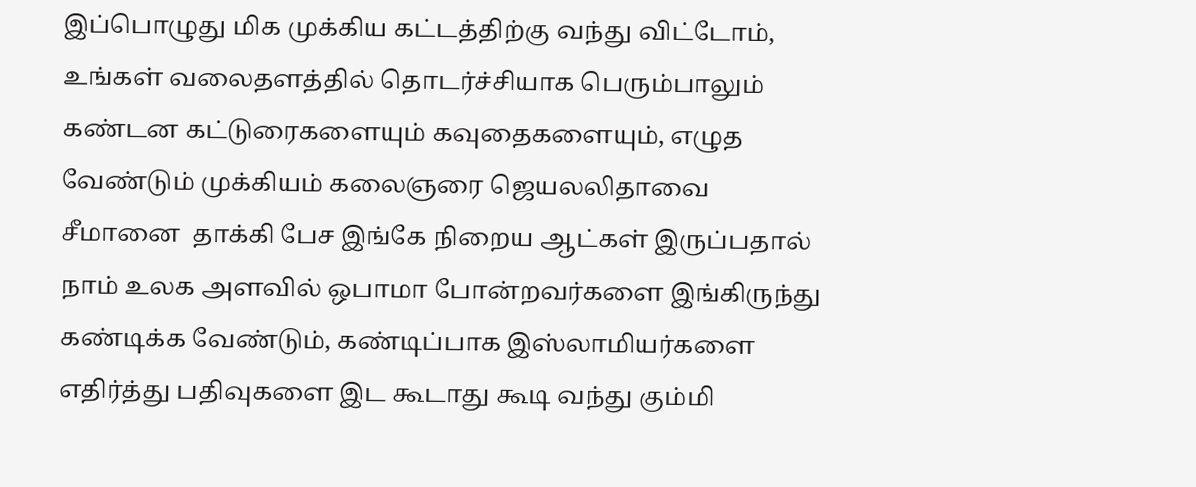இப்பொழுது மிக முக்கிய கட்டத்திற்கு வந்து விட்டோம், உங்கள் வலைதளத்தில் தொடர்ச்சியாக பெரும்பாலும் கண்டன கட்டுரைகளையும் கவுதைகளையும், எழுத வேண்டும் முக்கியம் கலைஞரை ஜெயலலிதாவை சீமானை  தாக்கி பேச இங்கே நிறைய ஆட்கள் இருப்பதால் நாம் உலக அளவில் ஒபாமா போன்றவர்களை இங்கிருந்து கண்டிக்க வேண்டும், கண்டிப்பாக இஸ்லாமியர்களை எதிர்த்து பதிவுகளை இட கூடாது கூடி வந்து கும்மி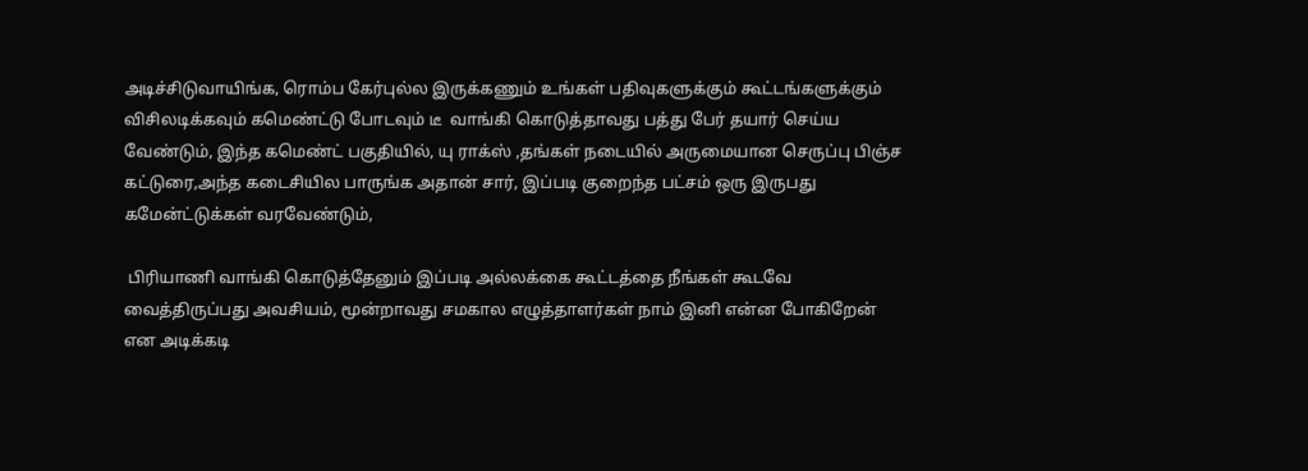அடிச்சிடுவாயிங்க, ரொம்ப கேர்புல்ல இருக்கணும் உங்கள் பதிவுகளுக்கும் கூட்டங்களுக்கும் விசிலடிக்கவும் கமெண்ட்டு போடவும் டீ  வாங்கி கொடுத்தாவது பத்து பேர் தயார் செய்ய  வேண்டும், இந்த கமெண்ட் பகுதியில், யு ராக்ஸ் ,தங்கள் நடையில் அருமையான செருப்பு பிஞ்ச கட்டுரை,அந்த கடைசியில பாருங்க அதான் சார், இப்படி குறைந்த பட்சம் ஒரு இருபது கமேன்ட்டுக்கள் வரவேண்டும்,

 பிரியாணி வாங்கி கொடுத்தேனும் இப்படி அல்லக்கை கூட்டத்தை நீங்கள் கூடவே வைத்திருப்பது அவசியம், மூன்றாவது சமகால எழுத்தாளர்கள் நாம் இனி என்ன போகிறேன் என அடிக்கடி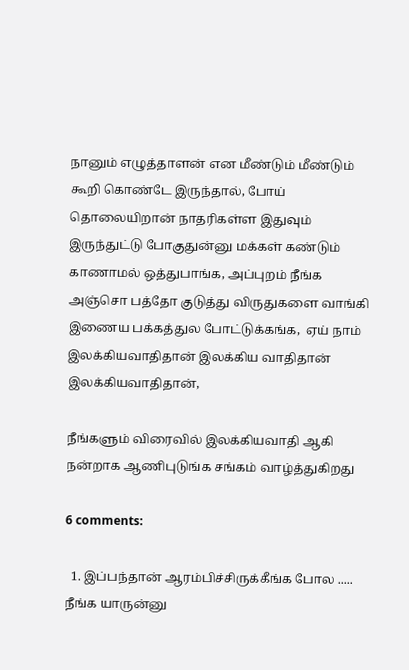நானும் எழுத்தாளன் என மீண்டும் மீண்டும் கூறி கொண்டே இருந்தால், போய் தொலையிறான் நாதரிகள்ள இதுவும் இருந்துட்டு போகுதுன்னு மக்கள் கண்டும் காணாமல் ஒத்துபாங்க, அப்புறம் நீங்க அஞ்சொ பத்தோ குடுத்து விருதுகளை வாங்கி இணைய பக்கத்துல போட்டுக்கங்க,  ஏய் நாம் இலக்கியவாதிதான் இலக்கிய வாதிதான் இலக்கியவாதிதான்,

நீங்களும் விரைவில் இலக்கியவாதி ஆகி நன்றாக ஆணிபுடுங்க சங்கம் வாழ்த்துகிறது

6 comments:

  1. இப்பந்தான் ஆரம்பிச்சிருக்கீங்க போல ..... நீங்க யாருன்னு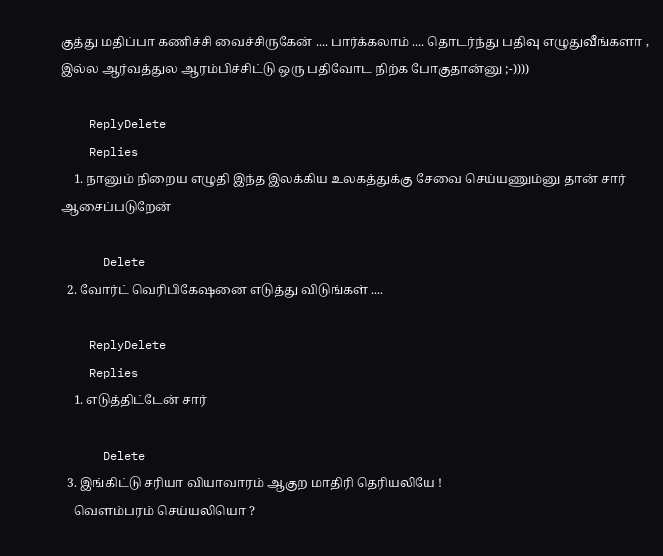குத்து மதிப்பா கணிச்சி வைச்சிருகேன் .... பார்க்கலாம் .... தொடர்ந்து பதிவு எழுதுவீங்களா , இல்ல ஆர்வத்துல ஆரம்பிச்சிட்டு ஒரு பதிவோட நிற்க போகுதான்னு ;-))))

    ReplyDelete
    Replies
    1. நானும் நிறைய எழுதி இந்த இலக்கிய உலகத்துக்கு சேவை செய்யணும்னு தான் சார் ஆசைப்படுறேன்

      Delete
  2. வோர்ட் வெரிபிகேஷனை எடுத்து விடுங்கள் ....

    ReplyDelete
    Replies
    1. எடுத்திட்டேன் சார்

      Delete
  3. இங்கிட்டு சரியா வியாவாரம் ஆகுற மாதிரி தெரியலியே !
    வெளம்பரம் செய்யலியொ ?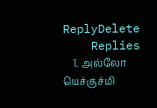ReplyDelete
    Replies
    1. அல்லோ யெச்குச்மி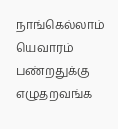நாங்கெல்லாம் யெவாரம் பண்றதுக்கு எழுதறவங்க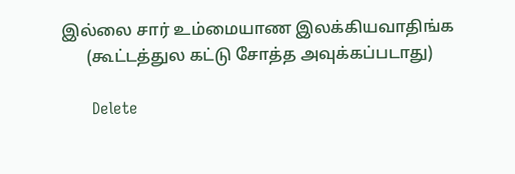இல்லை சார் உம்மையாண இலக்கியவாதிங்க
      (கூட்டத்துல கட்டு சோத்த அவுக்கப்படாது)

      Delete